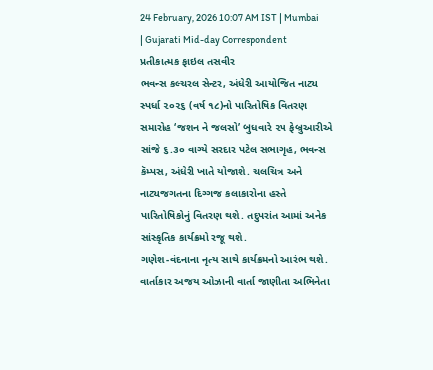24 February, 2026 10:07 AM IST | Mumbai | Gujarati Mid-day Correspondent
પ્રતીકાત્મક ફાઇલ તસવીર
ભવન્સ કલ્ચરલ સેન્ટર, અંધેરી આયોજિત નાટ્ય સ્પર્ધા ૨૦૨૬ (વર્ષ ૧૮)નો પારિતોષિક વિતરણ સમારોહ ‘જશન ને જલસો’ બુધવારે ૨૫ ફેબ્રુઆરીએ સાંજે ૬.૩૦ વાગ્યે સરદાર પટેલ સભાગૃહ, ભવન્સ કૅમ્પસ, અંધેરી ખાતે યોજાશે. ચલચિત્ર અને નાટ્યજગતના દિગ્ગજ કલાકારોના હસ્તે પારિતોષિકોનું વિતરણ થશે. તદુપરાંત આમાં અનેક સાંસ્કૃતિક કાર્યક્રમો રજૂ થશે.
ગણેશ-વંદનાના નૃત્ય સાથે કાર્યક્રમનો આરંભ થશે. વાર્તાકાર અજય ઓઝાની વાર્તા જાણીતા અભિનેતા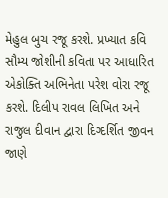મેહુલ બુચ રજૂ કરશે. પ્રખ્યાત કવિ સૌમ્ય જોશીની કવિતા પર આધારિત એકોક્તિ અભિનેતા પરેશ વોરા રજૂ કરશે. દિલીપ રાવલ લિખિત અને રાજુલ દીવાન દ્વારા દિગ્દર્શિત જીવન જાણે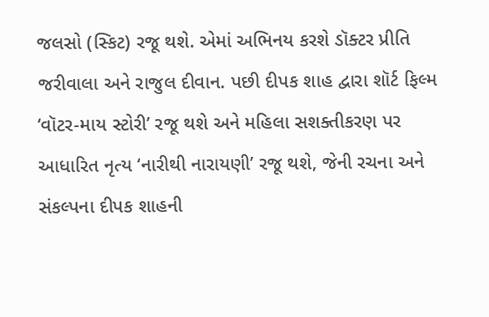જલસો (સ્કિટ) રજૂ થશે. એમાં અભિનય કરશે ડૉક્ટર પ્રીતિ જરીવાલા અને રાજુલ દીવાન. પછી દીપક શાહ દ્વારા શૉર્ટ ફિલ્મ ‘વૉટર-માય સ્ટોરી’ રજૂ થશે અને મહિલા સશક્તીકરણ પર આધારિત નૃત્ય ‘નારીથી નારાયણી’ રજૂ થશે, જેની રચના અને સંકલ્પના દીપક શાહની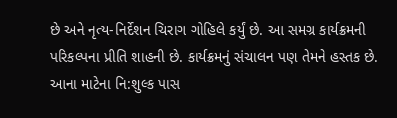છે અને નૃત્ય-નિર્દેશન ચિરાગ ગોહિલે કર્યું છે. આ સમગ્ર કાર્યક્રમની પરિકલ્પના પ્રીતિ શાહની છે. કાર્યક્રમનું સંચાલન પણ તેમને હસ્તક છે. આના માટેના નિ:શુલ્ક પાસ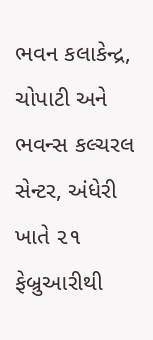ભવન કલાકેન્દ્ર, ચોપાટી અને ભવન્સ કલ્ચરલ સેન્ટર, અંધેરી ખાતે ૨૧ ફેબ્રુઆરીથી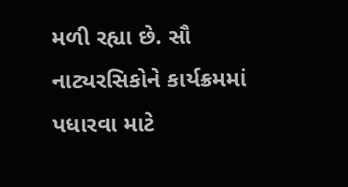મળી રહ્યા છે. સૌ નાટ્યરસિકોને કાર્યક્રમમાં પધારવા માટે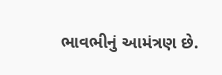ભાવભીનું આમંત્રણ છે.